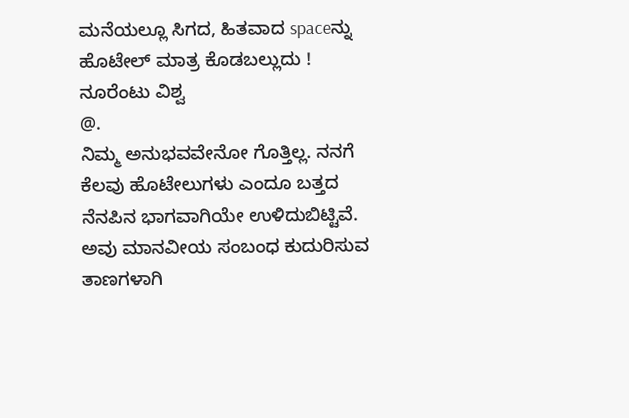ಮನೆಯಲ್ಲೂ ಸಿಗದ, ಹಿತವಾದ spaceನ್ನು ಹೊಟೇಲ್ ಮಾತ್ರ ಕೊಡಬಲ್ಲುದು !
ನೂರೆಂಟು ವಿಶ್ವ
@.
ನಿಮ್ಮ ಅನುಭವವೇನೋ ಗೊತ್ತಿಲ್ಲ. ನನಗೆ ಕೆಲವು ಹೊಟೇಲುಗಳು ಎಂದೂ ಬತ್ತದ ನೆನಪಿನ ಭಾಗವಾಗಿಯೇ ಉಳಿದುಬಿಟ್ಟಿವೆ. ಅವು ಮಾನವೀಯ ಸಂಬಂಧ ಕುದುರಿಸುವ ತಾಣಗಳಾಗಿ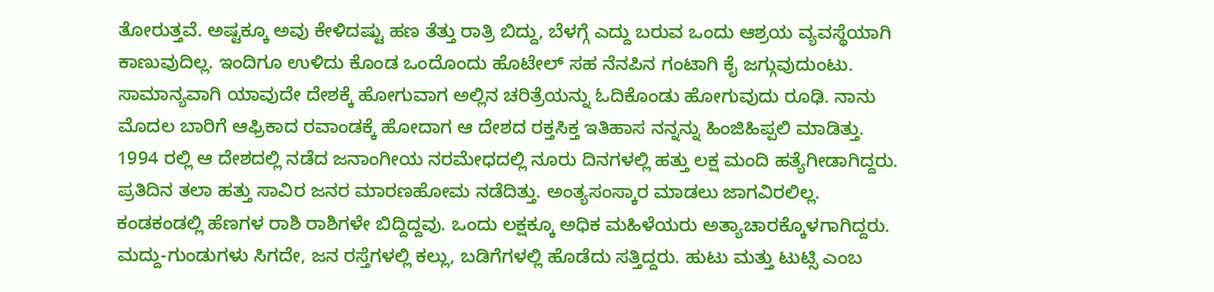ತೋರುತ್ತವೆ. ಅಷ್ಟಕ್ಕೂ ಅವು ಕೇಳಿದಷ್ಟು ಹಣ ತೆತ್ತು ರಾತ್ರಿ ಬಿದ್ದು, ಬೆಳಗ್ಗೆ ಎದ್ದು ಬರುವ ಒಂದು ಆಶ್ರಯ ವ್ಯವಸ್ಥೆಯಾಗಿ ಕಾಣುವುದಿಲ್ಲ. ಇಂದಿಗೂ ಉಳಿದು ಕೊಂಡ ಒಂದೊಂದು ಹೊಟೇಲ್ ಸಹ ನೆನಪಿನ ಗಂಟಾಗಿ ಕೈ ಜಗ್ಗುವುದುಂಟು.
ಸಾಮಾನ್ಯವಾಗಿ ಯಾವುದೇ ದೇಶಕ್ಕೆ ಹೋಗುವಾಗ ಅಲ್ಲಿನ ಚರಿತ್ರೆಯನ್ನು ಓದಿಕೊಂಡು ಹೋಗುವುದು ರೂಢಿ. ನಾನು ಮೊದಲ ಬಾರಿಗೆ ಆಫ್ರಿಕಾದ ರವಾಂಡಕ್ಕೆ ಹೋದಾಗ ಆ ದೇಶದ ರಕ್ತಸಿಕ್ತ ಇತಿಹಾಸ ನನ್ನನ್ನು ಹಿಂಜಿಹಿಪ್ಪಲಿ ಮಾಡಿತ್ತು. 1994 ರಲ್ಲಿ ಆ ದೇಶದಲ್ಲಿ ನಡೆದ ಜನಾಂಗೀಯ ನರಮೇಧದಲ್ಲಿ ನೂರು ದಿನಗಳಲ್ಲಿ ಹತ್ತು ಲಕ್ಷ ಮಂದಿ ಹತ್ಯೆಗೀಡಾಗಿದ್ದರು. ಪ್ರತಿದಿನ ತಲಾ ಹತ್ತು ಸಾವಿರ ಜನರ ಮಾರಣಹೋಮ ನಡೆದಿತ್ತು. ಅಂತ್ಯಸಂಸ್ಕಾರ ಮಾಡಲು ಜಾಗವಿರಲಿಲ್ಲ.
ಕಂಡಕಂಡಲ್ಲಿ ಹೆಣಗಳ ರಾಶಿ ರಾಶಿಗಳೇ ಬಿದ್ದಿದ್ದವು. ಒಂದು ಲಕ್ಷಕ್ಕೂ ಅಧಿಕ ಮಹಿಳೆಯರು ಅತ್ಯಾಚಾರಕ್ಕೊಳಗಾಗಿದ್ದರು. ಮದ್ದು-ಗುಂಡುಗಳು ಸಿಗದೇ, ಜನ ರಸ್ತೆಗಳಲ್ಲಿ ಕಲ್ಲು, ಬಡಿಗೆಗಳಲ್ಲಿ ಹೊಡೆದು ಸತ್ತಿದ್ದರು. ಹುಟು ಮತ್ತು ಟುಟ್ಸಿ ಎಂಬ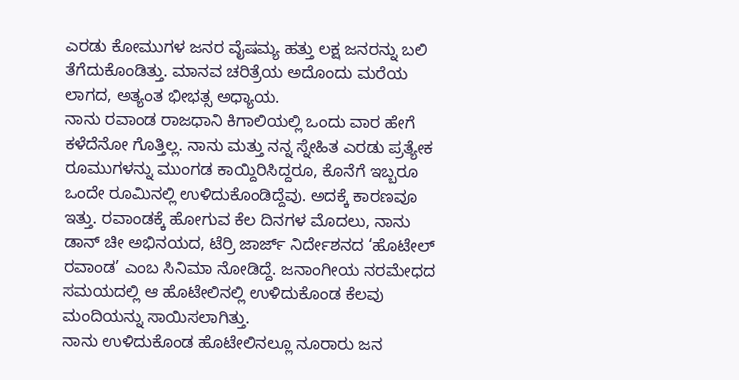ಎರಡು ಕೋಮುಗಳ ಜನರ ವೈಷಮ್ಯ ಹತ್ತು ಲಕ್ಷ ಜನರನ್ನು ಬಲಿ ತೆಗೆದುಕೊಂಡಿತ್ತು. ಮಾನವ ಚರಿತ್ರೆಯ ಅದೊಂದು ಮರೆಯ ಲಾಗದ, ಅತ್ಯಂತ ಭೀಭತ್ಸ ಅಧ್ಯಾಯ.
ನಾನು ರವಾಂಡ ರಾಜಧಾನಿ ಕಿಗಾಲಿಯಲ್ಲಿ ಒಂದು ವಾರ ಹೇಗೆ ಕಳೆದೆನೋ ಗೊತ್ತಿಲ್ಲ. ನಾನು ಮತ್ತು ನನ್ನ ಸ್ನೇಹಿತ ಎರಡು ಪ್ರತ್ಯೇಕ ರೂಮುಗಳನ್ನು ಮುಂಗಡ ಕಾಯ್ದಿರಿಸಿದ್ದರೂ, ಕೊನೆಗೆ ಇಬ್ಬರೂ ಒಂದೇ ರೂಮಿನಲ್ಲಿ ಉಳಿದುಕೊಂಡಿದ್ದೆವು. ಅದಕ್ಕೆ ಕಾರಣವೂ ಇತ್ತು. ರವಾಂಡಕ್ಕೆ ಹೋಗುವ ಕೆಲ ದಿನಗಳ ಮೊದಲು, ನಾನು ಡಾನ್ ಚೀ ಅಭಿನಯದ, ಟೆರ್ರ‍ಿ ಜಾರ್ಜ್ ನಿರ್ದೇಶನದ ‘ಹೊಟೇಲ್ ರವಾಂಡ’ ಎಂಬ ಸಿನಿಮಾ ನೋಡಿದ್ದೆ. ಜನಾಂಗೀಯ ನರಮೇಧದ ಸಮಯದಲ್ಲಿ ಆ ಹೊಟೇಲಿನಲ್ಲಿ ಉಳಿದುಕೊಂಡ ಕೆಲವು ಮಂದಿಯನ್ನು ಸಾಯಿಸಲಾಗಿತ್ತು.
ನಾನು ಉಳಿದುಕೊಂಡ ಹೊಟೇಲಿನಲ್ಲೂ ನೂರಾರು ಜನ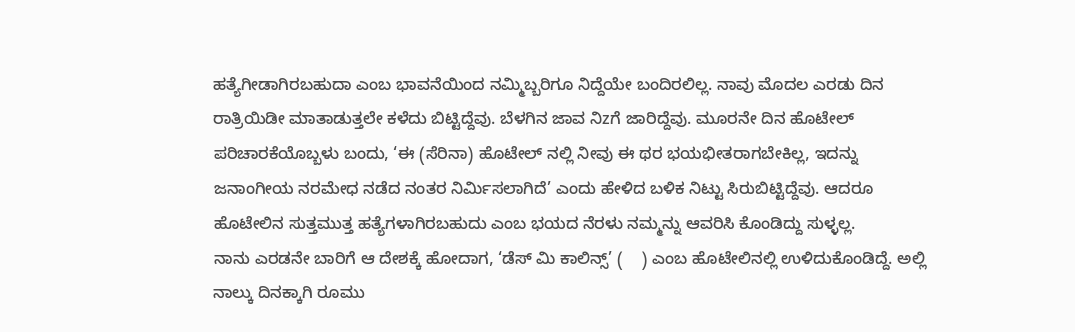ಹತ್ಯೆಗೀಡಾಗಿರಬಹುದಾ ಎಂಬ ಭಾವನೆಯಿಂದ ನಮ್ಮಿಬ್ಬರಿಗೂ ನಿದ್ದೆಯೇ ಬಂದಿರಲಿಲ್ಲ. ನಾವು ಮೊದಲ ಎರಡು ದಿನ ರಾತ್ರಿಯಿಡೀ ಮಾತಾಡುತ್ತಲೇ ಕಳೆದು ಬಿಟ್ಟಿದ್ದೆವು. ಬೆಳಗಿನ ಜಾವ ನಿzಗೆ ಜಾರಿದ್ದೆವು. ಮೂರನೇ ದಿನ ಹೊಟೇಲ್ ಪರಿಚಾರಕೆಯೊಬ್ಬಳು ಬಂದು, ‘ಈ (ಸೆರಿನಾ) ಹೊಟೇಲ್ ನಲ್ಲಿ ನೀವು ಈ ಥರ ಭಯಭೀತರಾಗಬೇಕಿಲ್ಲ, ಇದನ್ನು ಜನಾಂಗೀಯ ನರಮೇಧ ನಡೆದ ನಂತರ ನಿರ್ಮಿಸಲಾಗಿದೆ’ ಎಂದು ಹೇಳಿದ ಬಳಿಕ ನಿಟ್ಟು ಸಿರುಬಿಟ್ಟಿದ್ದೆವು. ಆದರೂ ಹೊಟೇಲಿನ ಸುತ್ತಮುತ್ತ ಹತ್ಯೆಗಳಾಗಿರಬಹುದು ಎಂಬ ಭಯದ ನೆರಳು ನಮ್ಮನ್ನು ಆವರಿಸಿ ಕೊಂಡಿದ್ದು ಸುಳ್ಳಲ್ಲ.
ನಾನು ಎರಡನೇ ಬಾರಿಗೆ ಆ ದೇಶಕ್ಕೆ ಹೋದಾಗ, ‘ಡೆಸ್ ಮಿ ಕಾಲಿನ್ಸ್’ (    ) ಎಂಬ ಹೊಟೇಲಿನಲ್ಲಿ ಉಳಿದುಕೊಂಡಿದ್ದೆ. ಅಲ್ಲಿ ನಾಲ್ಕು ದಿನಕ್ಕಾಗಿ ರೂಮು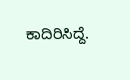ಕಾದಿರಿಸಿದ್ದೆ.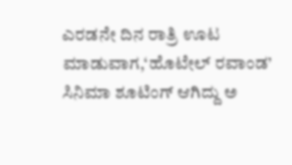ಎರಡನೇ ದಿನ ರಾತ್ರಿ ಊಟ ಮಾಡುವಾಗ,‘ಹೊಟೇಲ್ ರವಾಂಡ’ ಸಿನಿಮಾ ಶೂಟಿಂಗ್ ಆಗಿದ್ದು ಅ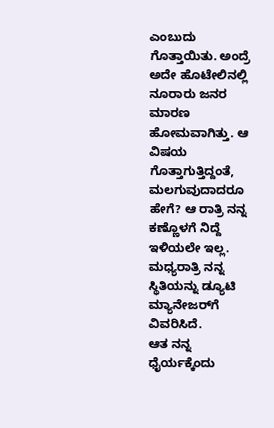ಎಂಬುದು ಗೊತ್ತಾಯಿತು. ಅಂದ್ರೆ ಅದೇ ಹೊಟೇಲಿನಲ್ಲಿ ನೂರಾರು ಜನರ ಮಾರಣ ಹೋಮವಾಗಿತ್ತು. ಆ ವಿಷಯ ಗೊತ್ತಾಗುತ್ತಿದ್ದಂತೆ, ಮಲಗುವುದಾದರೂ ಹೇಗೆ? ಆ ರಾತ್ರಿ ನನ್ನ ಕಣ್ಣೊಳಗೆ ನಿದ್ದೆ ಇಳಿಯಲೇ ಇಲ್ಲ. ಮಧ್ಯರಾತ್ರಿ ನನ್ನ ಸ್ಥಿತಿಯನ್ನು ಡ್ಯೂಟಿ ಮ್ಯಾನೇಜರ್‌ಗೆ ವಿವರಿಸಿದೆ.
ಆತ ನನ್ನ ಧೈರ್ಯಕ್ಕೆಂದು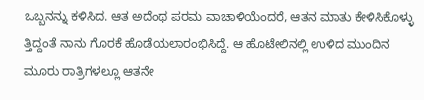ಒಬ್ಬನನ್ನು ಕಳಿಸಿದ. ಆತ ಅದೆಂಥ ಪರಮ ವಾಚಾಳಿಯೆಂದರೆ, ಆತನ ಮಾತು ಕೇಳಿಸಿಕೊಳ್ಳು ತ್ತಿದ್ದಂತೆ ನಾನು ಗೊರಕೆ ಹೊಡೆಯಲಾರಂಭಿಸಿದ್ದೆ. ಆ ಹೊಟೇಲಿನಲ್ಲಿ ಉಳಿದ ಮುಂದಿನ ಮೂರು ರಾತ್ರಿಗಳಲ್ಲೂ ಆತನೇ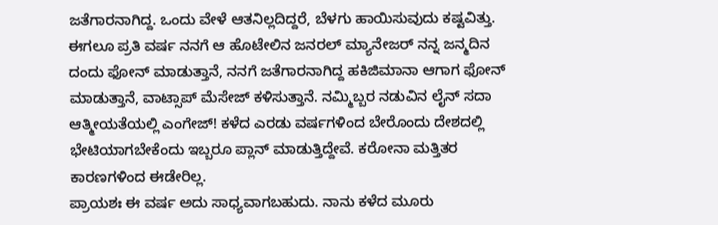ಜತೆಗಾರನಾಗಿದ್ದ. ಒಂದು ವೇಳೆ ಆತನಿಲ್ಲದಿದ್ದರೆ, ಬೆಳಗು ಹಾಯಿಸುವುದು ಕಷ್ಟವಿತ್ತು. ಈಗಲೂ ಪ್ರತಿ ವರ್ಷ ನನಗೆ ಆ ಹೊಟೇಲಿನ ಜನರಲ್ ಮ್ಯಾನೇಜರ್ ನನ್ನ ಜನ್ಮದಿನ ದಂದು ಫೋನ್ ಮಾಡುತ್ತಾನೆ, ನನಗೆ ಜತೆಗಾರನಾಗಿದ್ದ ಹಕಿಜಿಮಾನಾ ಆಗಾಗ ಫೋನ್ ಮಾಡುತ್ತಾನೆ, ವಾಟ್ಸಾಪ್ ಮೆಸೇಜ್ ಕಳಿಸುತ್ತಾನೆ. ನಮ್ಮಿಬ್ಬರ ನಡುವಿನ ಲೈನ್ ಸದಾ ಆತ್ಮೀಯತೆಯಲ್ಲಿ ಎಂಗೇಜ್! ಕಳೆದ ಎರಡು ವರ್ಷಗಳಿಂದ ಬೇರೊಂದು ದೇಶದಲ್ಲಿ ಭೇಟಿಯಾಗಬೇಕೆಂದು ಇಬ್ಬರೂ ಪ್ಲಾನ್ ಮಾಡುತ್ತಿದ್ದೇವೆ. ಕರೋನಾ ಮತ್ತಿತರ ಕಾರಣಗಳಿಂದ ಈಡೇರಿಲ್ಲ.
ಪ್ರಾಯಶಃ ಈ ವರ್ಷ ಅದು ಸಾಧ್ಯವಾಗಬಹುದು. ನಾನು ಕಳೆದ ಮೂರು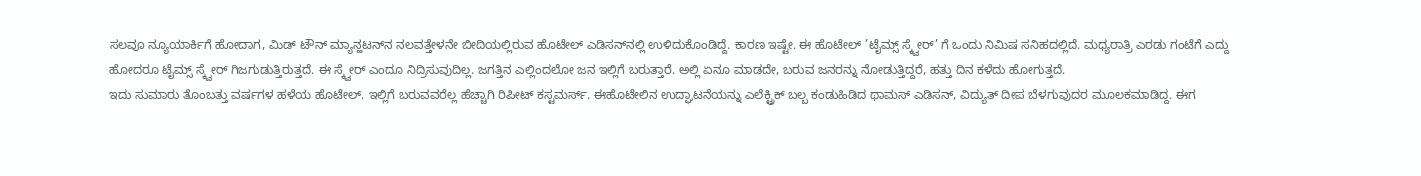ಸಲವೂ ನ್ಯೂಯಾರ್ಕಿಗೆ ಹೋದಾಗ, ಮಿಡ್ ಟೌನ್ ಮ್ಯಾನ್ಹಟನ್‌ನ ನಲವತ್ತೇಳನೇ ಬೀದಿಯಲ್ಲಿರುವ ಹೊಟೇಲ್ ಎಡಿಸನ್‌ನಲ್ಲಿ ಉಳಿದುಕೊಂಡಿದ್ದೆ. ಕಾರಣ ಇಷ್ಟೇ. ಈ ಹೊಟೇಲ್ ’ಟೈಮ್ಸ್ ಸ್ಕ್ವೇರ್’ ಗೆ ಒಂದು ನಿಮಿಷ ಸನಿಹದಲ್ಲಿದೆ. ಮಧ್ಯರಾತ್ರಿ ಎರಡು ಗಂಟೆಗೆ ಎದ್ದು ಹೋದರೂ ಟೈಮ್ಸ್ ಸ್ಕ್ವೇರ್ ಗಿಜಗುಡುತ್ತಿರುತ್ತದೆ. ಈ ಸ್ಕ್ವೇರ್ ಎಂದೂ ನಿದ್ರಿಸುವುದಿಲ್ಲ. ಜಗತ್ತಿನ ಎಲ್ಲಿಂದಲೋ ಜನ ಇಲ್ಲಿಗೆ ಬರುತ್ತಾರೆ. ಅಲ್ಲಿ ಏನೂ ಮಾಡದೇ, ಬರುವ ಜನರನ್ನು ನೋಡುತ್ತಿದ್ದರೆ, ಹತ್ತು ದಿನ ಕಳೆದು ಹೋಗುತ್ತದೆ.
ಇದು ಸುಮಾರು ತೊಂಬತ್ತು ವರ್ಷಗಳ ಹಳೆಯ ಹೊಟೇಲ್. ಇಲ್ಲಿಗೆ ಬರುವವರೆಲ್ಲ ಹೆಚ್ಚಾಗಿ ರಿಪೀಟ್ ಕಸ್ಟಮರ್ಸ್. ಈಹೊಟೇಲಿನ ಉದ್ಘಾಟನೆಯನ್ನು ಎಲೆಕ್ಟ್ರಿಕ್ ಬಲ್ಬ ಕಂಡುಹಿಡಿದ ಥಾಮಸ್ ಎಡಿಸನ್, ವಿದ್ಯುತ್ ದೀಪ ಬೆಳಗುವುದರ ಮೂಲಕಮಾಡಿದ್ದ. ಈಗ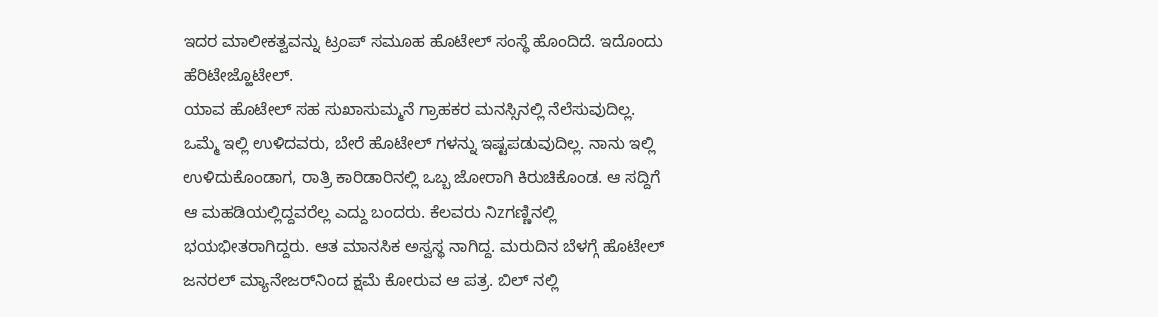ಇದರ ಮಾಲೀಕತ್ವವನ್ನು ಟ್ರಂಪ್ ಸಮೂಹ ಹೊಟೇಲ್ ಸಂಸ್ಥೆ ಹೊಂದಿದೆ. ಇದೊಂದು ಹೆರಿಟೇಜ್ಹೊಟೇಲ್.
ಯಾವ ಹೊಟೇಲ್ ಸಹ ಸುಖಾಸುಮ್ಮನೆ ಗ್ರಾಹಕರ ಮನಸ್ಸಿನಲ್ಲಿ ನೆಲೆಸುವುದಿಲ್ಲ. ಒಮ್ಮೆ ಇಲ್ಲಿ ಉಳಿದವರು, ಬೇರೆ ಹೊಟೇಲ್‌ ಗಳನ್ನು ಇಷ್ಟಪಡುವುದಿಲ್ಲ. ನಾನು ಇಲ್ಲಿ ಉಳಿದುಕೊಂಡಾಗ, ರಾತ್ರಿ ಕಾರಿಡಾರಿನಲ್ಲಿ ಒಬ್ಬ ಜೋರಾಗಿ ಕಿರುಚಿಕೊಂಡ. ಆ ಸದ್ದಿಗೆ ಆ ಮಹಡಿಯಲ್ಲಿದ್ದವರೆಲ್ಲ ಎದ್ದು ಬಂದರು. ಕೆಲವರು ನಿzಗಣ್ಣಿನಲ್ಲಿ ಭಯಭೀತರಾಗಿದ್ದರು. ಆತ ಮಾನಸಿಕ ಅಸ್ವಸ್ಥ ನಾಗಿದ್ದ. ಮರುದಿನ ಬೆಳಗ್ಗೆ ಹೊಟೇಲ್ ಜನರಲ್ ಮ್ಯಾನೇಜರ್‌ನಿಂದ ಕ್ಷಮೆ ಕೋರುವ ಆ ಪತ್ರ. ಬಿಲ್ ನಲ್ಲಿ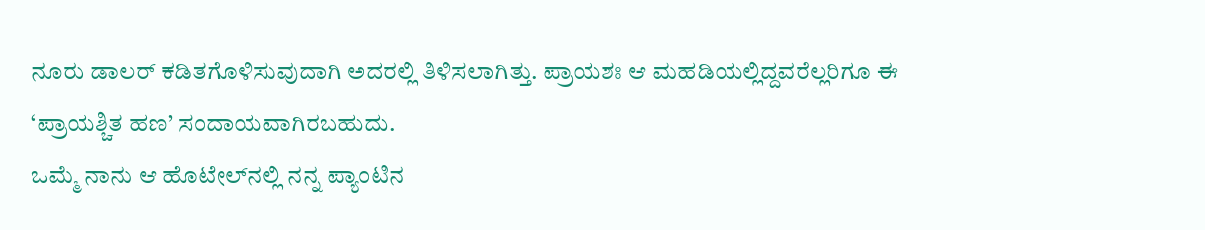ನೂರು ಡಾಲರ್ ಕಡಿತಗೊಳಿಸುವುದಾಗಿ ಅದರಲ್ಲಿ ತಿಳಿಸಲಾಗಿತ್ತು. ಪ್ರಾಯಶಃ ಆ ಮಹಡಿಯಲ್ಲಿದ್ದವರೆಲ್ಲರಿಗೂ ಈ ‘ಪ್ರಾಯಶ್ಚಿತ ಹಣ’ ಸಂದಾಯವಾಗಿರಬಹುದು.
ಒಮ್ಮೆ ನಾನು ಆ ಹೊಟೇಲ್‌ನಲ್ಲಿ ನನ್ನ ಪ್ಯಾಂಟಿನ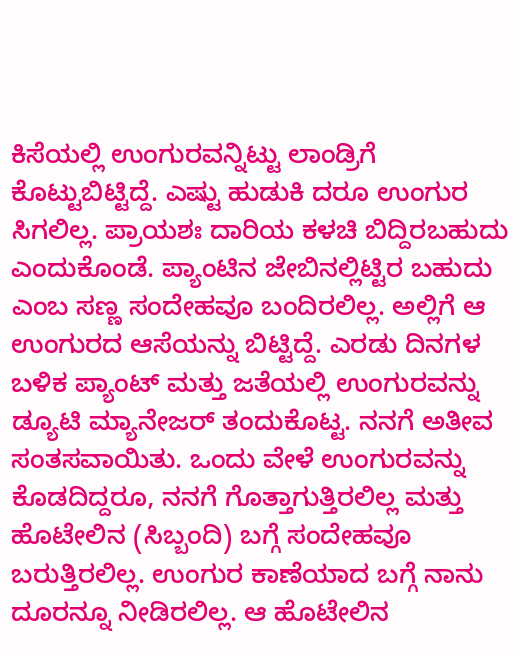ಕಿಸೆಯಲ್ಲಿ ಉಂಗುರವನ್ನಿಟ್ಟು ಲಾಂಡ್ರಿಗೆ ಕೊಟ್ಟುಬಿಟ್ಟಿದ್ದೆ. ಎಷ್ಟು ಹುಡುಕಿ ದರೂ ಉಂಗುರ ಸಿಗಲಿಲ್ಲ. ಪ್ರಾಯಶಃ ದಾರಿಯ ಕಳಚಿ ಬಿದ್ದಿರಬಹುದು ಎಂದುಕೊಂಡೆ. ಪ್ಯಾಂಟಿನ ಜೇಬಿನಲ್ಲಿಟ್ಟಿರ ಬಹುದು ಎಂಬ ಸಣ್ಣ ಸಂದೇಹವೂ ಬಂದಿರಲಿಲ್ಲ. ಅಲ್ಲಿಗೆ ಆ ಉಂಗುರದ ಆಸೆಯನ್ನು ಬಿಟ್ಟಿದ್ದೆ. ಎರಡು ದಿನಗಳ ಬಳಿಕ ಪ್ಯಾಂಟ್ ಮತ್ತು ಜತೆಯಲ್ಲಿ ಉಂಗುರವನ್ನು ಡ್ಯೂಟಿ ಮ್ಯಾನೇಜರ್ ತಂದುಕೊಟ್ಟ. ನನಗೆ ಅತೀವ ಸಂತಸವಾಯಿತು. ಒಂದು ವೇಳೆ ಉಂಗುರವನ್ನು ಕೊಡದಿದ್ದರೂ, ನನಗೆ ಗೊತ್ತಾಗುತ್ತಿರಲಿಲ್ಲ ಮತ್ತು ಹೊಟೇಲಿನ (ಸಿಬ್ಬಂದಿ) ಬಗ್ಗೆ ಸಂದೇಹವೂ ಬರುತ್ತಿರಲಿಲ್ಲ. ಉಂಗುರ ಕಾಣೆಯಾದ ಬಗ್ಗೆ ನಾನು ದೂರನ್ನೂ ನೀಡಿರಲಿಲ್ಲ. ಆ ಹೊಟೇಲಿನ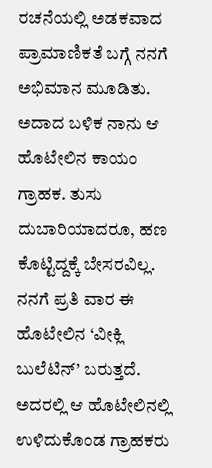ರಚನೆಯಲ್ಲಿ ಅಡಕವಾದ ಪ್ರಾಮಾಣಿಕತೆ ಬಗ್ಗೆ ನನಗೆ ಅಭಿಮಾನ ಮೂಡಿತು. ಅದಾದ ಬಳಿಕ ನಾನು ಆ ಹೊಟೇಲಿನ ಕಾಯಂ ಗ್ರಾಹಕ. ತುಸು ದುಬಾರಿಯಾದರೂ, ಹಣ ಕೊಟ್ಟಿದ್ದಕ್ಕೆ ಬೇಸರವಿಲ್ಲ.
ನನಗೆ ಪ್ರತಿ ವಾರ ಈ ಹೊಟೇಲಿನ ‘ವೀಕ್ಲಿ ಬುಲೆಟಿನ್’ ಬರುತ್ತದೆ. ಅದರಲ್ಲಿ ಆ ಹೊಟೇಲಿನಲ್ಲಿ ಉಳಿದುಕೊಂಡ ಗ್ರಾಹಕರು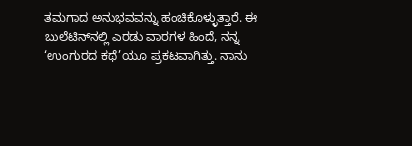ತಮಗಾದ ಅನುಭವವನ್ನು ಹಂಚಿಕೊಳ್ಳುತ್ತಾರೆ. ಈ ಬುಲೆಟಿನ್‌ನಲ್ಲಿ ಎರಡು ವಾರಗಳ ಹಿಂದೆ, ನನ್ನ ‘ಉಂಗುರದ ಕಥೆ’ಯೂ ಪ್ರಕಟವಾಗಿತ್ತು. ನಾನು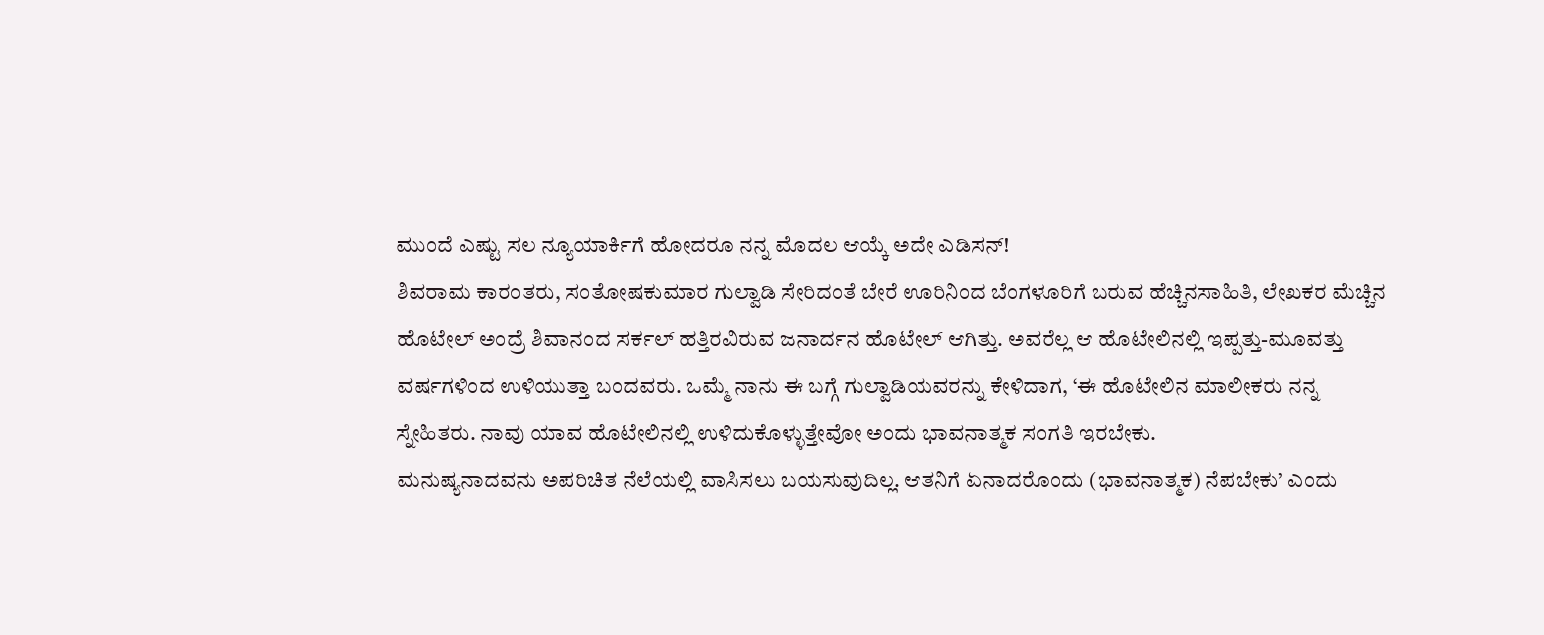ಮುಂದೆ ಎಷ್ಟು ಸಲ ನ್ಯೂಯಾರ್ಕಿಗೆ ಹೋದರೂ ನನ್ನ ಮೊದಲ ಆಯ್ಕೆ ಅದೇ ಎಡಿಸನ್!
ಶಿವರಾಮ ಕಾರಂತರು, ಸಂತೋಷಕುಮಾರ ಗುಲ್ವಾಡಿ ಸೇರಿದಂತೆ ಬೇರೆ ಊರಿನಿಂದ ಬೆಂಗಳೂರಿಗೆ ಬರುವ ಹೆಚ್ಚಿನಸಾಹಿತಿ, ಲೇಖಕರ ಮೆಚ್ಚಿನ ಹೊಟೇಲ್ ಅಂದ್ರೆ ಶಿವಾನಂದ ಸರ್ಕಲ್ ಹತ್ತಿರವಿರುವ ಜನಾರ್ದನ ಹೊಟೇಲ್ ಆಗಿತ್ತು. ಅವರೆಲ್ಲ ಆ ಹೊಟೇಲಿನಲ್ಲಿ ಇಪ್ಪತ್ತು-ಮೂವತ್ತು ವರ್ಷಗಳಿಂದ ಉಳಿಯುತ್ತಾ ಬಂದವರು. ಒಮ್ಮೆ ನಾನು ಈ ಬಗ್ಗೆ ಗುಲ್ವಾಡಿಯವರನ್ನು ಕೇಳಿದಾಗ, ‘ಈ ಹೊಟೇಲಿನ ಮಾಲೀಕರು ನನ್ನ ಸ್ನೇಹಿತರು. ನಾವು ಯಾವ ಹೊಟೇಲಿನಲ್ಲಿ ಉಳಿದುಕೊಳ್ಳುತ್ತೇವೋ ಅಂದು ಭಾವನಾತ್ಮಕ ಸಂಗತಿ ಇರಬೇಕು.
ಮನುಷ್ಯನಾದವನು ಅಪರಿಚಿತ ನೆಲೆಯಲ್ಲಿ ವಾಸಿಸಲು ಬಯಸುವುದಿಲ್ಲ. ಆತನಿಗೆ ಏನಾದರೊಂದು (ಭಾವನಾತ್ಮಕ) ನೆಪಬೇಕು’ ಎಂದು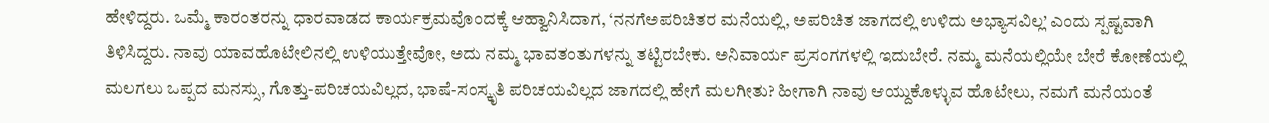ಹೇಳಿದ್ದರು. ಒಮ್ಮೆ ಕಾರಂತರನ್ನು ಧಾರವಾಡದ ಕಾರ್ಯಕ್ರಮವೊಂದಕ್ಕೆ ಆಹ್ವಾನಿಸಿದಾಗ, ‘ನನಗೆಅಪರಿಚಿತರ ಮನೆಯಲ್ಲಿ, ಅಪರಿಚಿತ ಜಾಗದಲ್ಲಿ ಉಳಿದು ಅಭ್ಯಾಸವಿಲ್ಲ’ ಎಂದು ಸ್ಪಷ್ಟವಾಗಿ ತಿಳಿಸಿದ್ದರು. ನಾವು ಯಾವಹೊಟೇಲಿನಲ್ಲಿ ಉಳಿಯುತ್ತೇವೋ, ಅದು ನಮ್ಮ ಭಾವತಂತುಗಳನ್ನು ತಟ್ಟಿರಬೇಕು. ಅನಿವಾರ್ಯ ಪ್ರಸಂಗಗಳಲ್ಲಿ ಇದುಬೇರೆ. ನಮ್ಮ ಮನೆಯಲ್ಲಿಯೇ ಬೇರೆ ಕೋಣೆಯಲ್ಲಿ ಮಲಗಲು ಒಪ್ಪದ ಮನಸ್ಸು, ಗೊತ್ತು-ಪರಿಚಯವಿಲ್ಲದ, ಭಾಷೆ-ಸಂಸ್ಕೃತಿ ಪರಿಚಯವಿಲ್ಲದ ಜಾಗದಲ್ಲಿ ಹೇಗೆ ಮಲಗೀತು? ಹೀಗಾಗಿ ನಾವು ಆಯ್ದುಕೊಳ್ಳುವ ಹೊಟೇಲು, ನಮಗೆ ಮನೆಯಂತೆ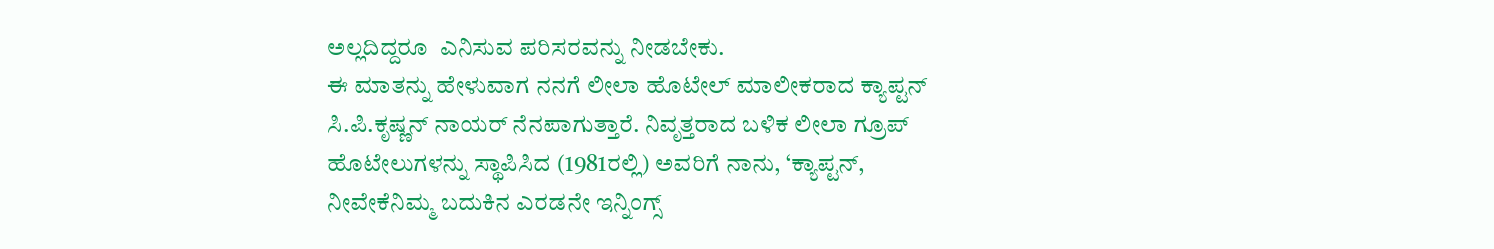ಅಲ್ಲದಿದ್ದರೂ  ಎನಿಸುವ ಪರಿಸರವನ್ನು ನೀಡಬೇಕು.
ಈ ಮಾತನ್ನು ಹೇಳುವಾಗ ನನಗೆ ಲೀಲಾ ಹೊಟೇಲ್ ಮಾಲೀಕರಾದ ಕ್ಯಾಪ್ಟನ್ ಸಿ.ಪಿ.ಕೃಷ್ಣನ್ ನಾಯರ್ ನೆನಪಾಗುತ್ತಾರೆ. ನಿವೃತ್ತರಾದ ಬಳಿಕ ಲೀಲಾ ಗ್ರೂಪ್ ಹೊಟೇಲುಗಳನ್ನು ಸ್ಥಾಪಿಸಿದ (1981ರಲ್ಲಿ) ಅವರಿಗೆ ನಾನು, ‘ಕ್ಯಾಪ್ಟನ್, ನೀವೇಕೆನಿಮ್ಮ ಬದುಕಿನ ಎರಡನೇ ಇನ್ನಿಂಗ್ಸ್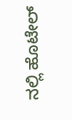ನಲ್ಲಿ ಹೊಟೇಲ್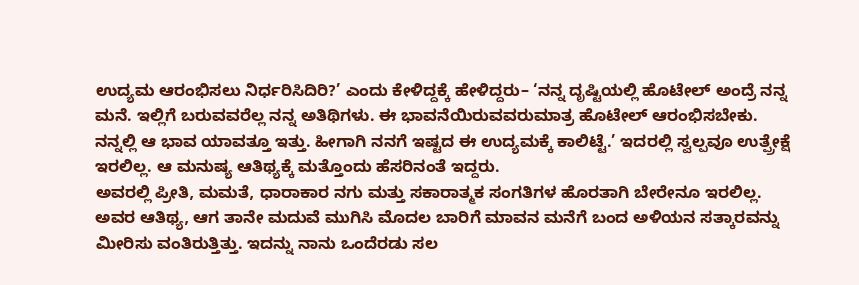ಉದ್ಯಮ ಆರಂಭಿಸಲು ನಿರ್ಧರಿಸಿದಿರಿ?’ ಎಂದು ಕೇಳಿದ್ದಕ್ಕೆ ಹೇಳಿದ್ದರು– ‘ನನ್ನ ದೃಷ್ಟಿಯಲ್ಲಿ ಹೊಟೇಲ್ ಅಂದ್ರೆ ನನ್ನ ಮನೆ. ಇಲ್ಲಿಗೆ ಬರುವವರೆಲ್ಲ ನನ್ನ ಅತಿಥಿಗಳು. ಈ ಭಾವನೆಯಿರುವವರುಮಾತ್ರ ಹೊಟೇಲ್ ಆರಂಭಿಸಬೇಕು. ನನ್ನಲ್ಲಿ ಆ ಭಾವ ಯಾವತ್ತೂ ಇತ್ತು. ಹೀಗಾಗಿ ನನಗೆ ಇಷ್ಟದ ಈ ಉದ್ಯಮಕ್ಕೆ ಕಾಲಿಟ್ಟೆ.’ ಇದರಲ್ಲಿ ಸ್ವಲ್ಪವೂ ಉತ್ಪ್ರೇಕ್ಷೆ ಇರಲಿಲ್ಲ. ಆ ಮನುಷ್ಯ ಆತಿಥ್ಯಕ್ಕೆ ಮತ್ತೊಂದು ಹೆಸರಿನಂತೆ ಇದ್ದರು.
ಅವರಲ್ಲಿ ಪ್ರೀತಿ, ಮಮತೆ, ಧಾರಾಕಾರ ನಗು ಮತ್ತು ಸಕಾರಾತ್ಮಕ ಸಂಗತಿಗಳ ಹೊರತಾಗಿ ಬೇರೇನೂ ಇರಲಿಲ್ಲ. ಅವರ ಆತಿಥ್ಯ, ಆಗ ತಾನೇ ಮದುವೆ ಮುಗಿಸಿ ಮೊದಲ ಬಾರಿಗೆ ಮಾವನ ಮನೆಗೆ ಬಂದ ಅಳಿಯನ ಸತ್ಕಾರವನ್ನು ಮೀರಿಸು ವಂತಿರುತ್ತಿತ್ತು. ಇದನ್ನು ನಾನು ಒಂದೆರಡು ಸಲ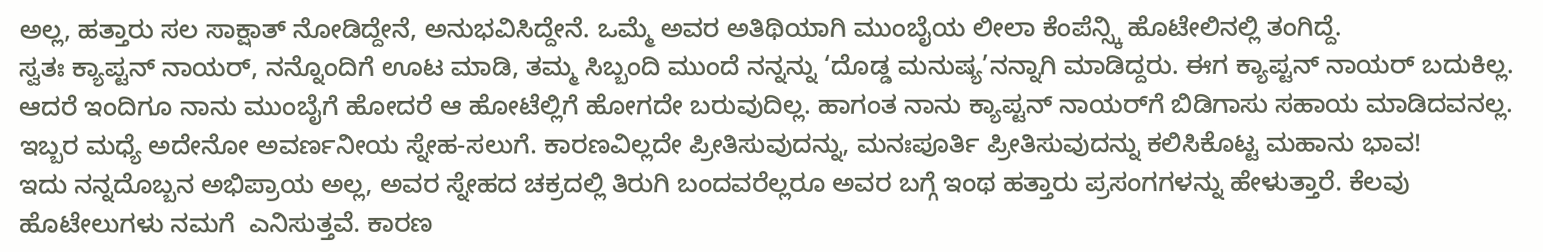ಅಲ್ಲ, ಹತ್ತಾರು ಸಲ ಸಾಕ್ಷಾತ್ ನೋಡಿದ್ದೇನೆ, ಅನುಭವಿಸಿದ್ದೇನೆ. ಒಮ್ಮೆ ಅವರ ಅತಿಥಿಯಾಗಿ ಮುಂಬೈಯ ಲೀಲಾ ಕೆಂಪೆನ್ಸ್ಕಿ ಹೊಟೇಲಿನಲ್ಲಿ ತಂಗಿದ್ದೆ.
ಸ್ವತಃ ಕ್ಯಾಪ್ಟನ್ ನಾಯರ್, ನನ್ನೊಂದಿಗೆ ಊಟ ಮಾಡಿ, ತಮ್ಮ ಸಿಬ್ಬಂದಿ ಮುಂದೆ ನನ್ನನ್ನು ‘ದೊಡ್ಡ ಮನುಷ್ಯ’ನನ್ನಾಗಿ ಮಾಡಿದ್ದರು. ಈಗ ಕ್ಯಾಪ್ಟನ್ ನಾಯರ್ ಬದುಕಿಲ್ಲ. ಆದರೆ ಇಂದಿಗೂ ನಾನು ಮುಂಬೈಗೆ ಹೋದರೆ ಆ ಹೋಟೆಲ್ಲಿಗೆ ಹೋಗದೇ ಬರುವುದಿಲ್ಲ. ಹಾಗಂತ ನಾನು ಕ್ಯಾಪ್ಟನ್ ನಾಯರ್‌ಗೆ ಬಿಡಿಗಾಸು ಸಹಾಯ ಮಾಡಿದವನಲ್ಲ. ಇಬ್ಬರ ಮಧ್ಯೆ ಅದೇನೋ ಅವರ್ಣನೀಯ ಸ್ನೇಹ-ಸಲುಗೆ. ಕಾರಣವಿಲ್ಲದೇ ಪ್ರೀತಿಸುವುದನ್ನು, ಮನಃಪೂರ್ತಿ ಪ್ರೀತಿಸುವುದನ್ನು ಕಲಿಸಿಕೊಟ್ಟ ಮಹಾನು ಭಾವ!
ಇದು ನನ್ನದೊಬ್ಬನ ಅಭಿಪ್ರಾಯ ಅಲ್ಲ, ಅವರ ಸ್ನೇಹದ ಚಕ್ರದಲ್ಲಿ ತಿರುಗಿ ಬಂದವರೆಲ್ಲರೂ ಅವರ ಬಗ್ಗೆ ಇಂಥ ಹತ್ತಾರು ಪ್ರಸಂಗಗಳನ್ನು ಹೇಳುತ್ತಾರೆ. ಕೆಲವು ಹೊಟೇಲುಗಳು ನಮಗೆ  ಎನಿಸುತ್ತವೆ. ಕಾರಣ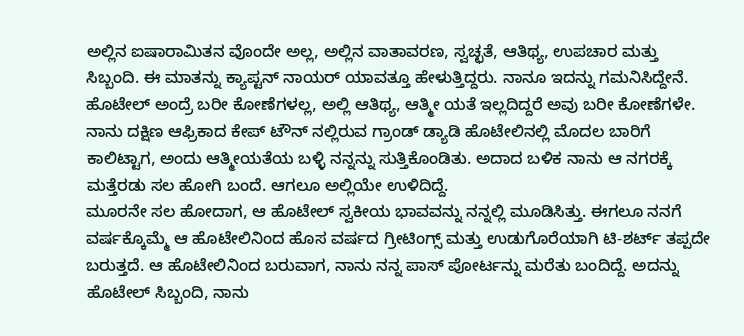ಅಲ್ಲಿನ ಐಷಾರಾಮಿತನ ವೊಂದೇ ಅಲ್ಲ, ಅಲ್ಲಿನ ವಾತಾವರಣ, ಸ್ವಚ್ಛತೆ, ಆತಿಥ್ಯ, ಉಪಚಾರ ಮತ್ತು ಸಿಬ್ಬಂದಿ. ಈ ಮಾತನ್ನು ಕ್ಯಾಪ್ಟನ್ ನಾಯರ್ ಯಾವತ್ತೂ ಹೇಳುತ್ತಿದ್ದರು. ನಾನೂ ಇದನ್ನು ಗಮನಿಸಿದ್ದೇನೆ. ಹೊಟೇಲ್ ಅಂದ್ರೆ ಬರೀ ಕೋಣೆಗಳಲ್ಲ, ಅಲ್ಲಿ ಆತಿಥ್ಯ, ಆತ್ಮೀ ಯತೆ ಇಲ್ಲದಿದ್ದರೆ ಅವು ಬರೀ ಕೋಣೆಗಳೇ. ನಾನು ದಕ್ಷಿಣ ಆಫ್ರಿಕಾದ ಕೇಪ್ ಟೌನ್ ನಲ್ಲಿರುವ ಗ್ರಾಂಡ್ ಡ್ಯಾಡಿ ಹೊಟೇಲಿನಲ್ಲಿ ಮೊದಲ ಬಾರಿಗೆ ಕಾಲಿಟ್ಟಾಗ, ಅಂದು ಆತ್ಮೀಯತೆಯ ಬಳ್ಳಿ ನನ್ನನ್ನು ಸುತ್ತಿಕೊಂಡಿತು. ಅದಾದ ಬಳಿಕ ನಾನು ಆ ನಗರಕ್ಕೆ ಮತ್ತೆರಡು ಸಲ ಹೋಗಿ ಬಂದೆ. ಆಗಲೂ ಅಲ್ಲಿಯೇ ಉಳಿದಿದ್ದೆ.
ಮೂರನೇ ಸಲ ಹೋದಾಗ, ಆ ಹೊಟೇಲ್ ಸ್ವಕೀಯ ಭಾವವನ್ನು ನನ್ನಲ್ಲಿ ಮೂಡಿಸಿತ್ತು. ಈಗಲೂ ನನಗೆ ವರ್ಷಕ್ಕೊಮ್ಮೆ ಆ ಹೊಟೇಲಿನಿಂದ ಹೊಸ ವರ್ಷದ ಗ್ರೀಟಿಂಗ್ಸ್ ಮತ್ತು ಉಡುಗೊರೆಯಾಗಿ ಟಿ-ಶರ್ಟ್ ತಪ್ಪದೇ ಬರುತ್ತದೆ. ಆ ಹೊಟೇಲಿನಿಂದ ಬರುವಾಗ, ನಾನು ನನ್ನ ಪಾಸ್ ಪೋರ್ಟನ್ನು ಮರೆತು ಬಂದಿದ್ದೆ. ಅದನ್ನು ಹೊಟೇಲ್ ಸಿಬ್ಬಂದಿ, ನಾನು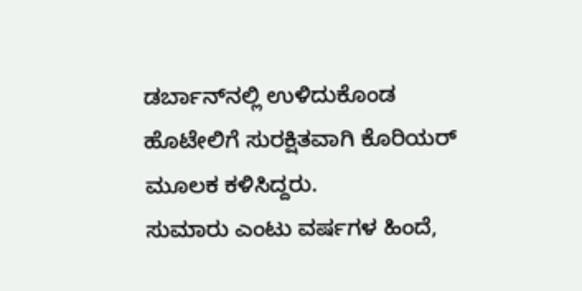ಡರ್ಬಾನ್‌ನಲ್ಲಿ ಉಳಿದುಕೊಂಡ ಹೊಟೇಲಿಗೆ ಸುರಕ್ಷಿತವಾಗಿ ಕೊರಿಯರ್ ಮೂಲಕ ಕಳಿಸಿದ್ದರು.
ಸುಮಾರು ಎಂಟು ವರ್ಷಗಳ ಹಿಂದೆ,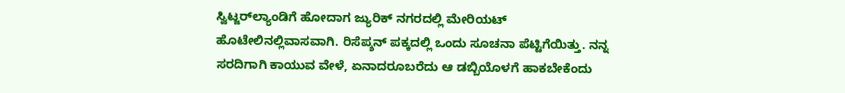ಸ್ವಿಟ್ಜರ್‌ಲ್ಯಾಂಡಿಗೆ ಹೋದಾಗ ಜ್ಯುರಿಕ್ ನಗರದಲ್ಲಿ ಮೇರಿಯಟ್ ಹೊಟೇಲಿನಲ್ಲಿವಾಸವಾಗಿ. ರಿಸೆಪ್ಶನ್ ಪಕ್ಕದಲ್ಲಿ ಒಂದು ಸೂಚನಾ ಪೆಟ್ಟಿಗೆಯಿತ್ತು. ನನ್ನ ಸರದಿಗಾಗಿ ಕಾಯುವ ವೇಳೆ, ಏನಾದರೂಬರೆದು ಆ ಡಬ್ಬಿಯೊಳಗೆ ಹಾಕಬೇಕೆಂದು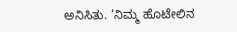ಅನಿಸಿತು. ‘ನಿಮ್ಮ ಹೊಟೇಲಿನ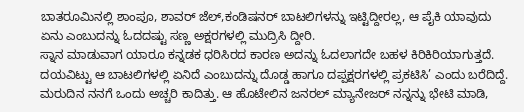ಬಾತರೂಮಿನಲ್ಲಿ ಶಾಂಪೂ, ಶಾವರ್ ಜೆಲ್,ಕಂಡಿಷನರ್ ಬಾಟಲಿಗಳನ್ನು ಇಟ್ಟಿದ್ದೀರಲ್ಲ, ಆ ಪೈಕಿ ಯಾವುದು ಏನು ಎಂಬುದನ್ನು ಓದದಷ್ಟು ಸಣ್ಣ ಅಕ್ಷರಗಳಲ್ಲಿ ಮುದ್ರಿಸಿ ದ್ದೀರಿ.
ಸ್ನಾನ ಮಾಡುವಾಗ ಯಾರೂ ಕನ್ನಡಕ ಧರಿಸಿರದ ಕಾರಣ ಅದನ್ನು ಓದಲಾಗದೇ ಬಹಳ ಕಿರಿಕಿರಿಯಾಗುತ್ತದೆ. ದಯವಿಟ್ಟು ಆ ಬಾಟಲಿಗಳಲ್ಲಿ ಏನಿದೆ ಎಂಬುದನ್ನು ದೊಡ್ಡ ಹಾಗೂ ದಪ್ಪಕ್ಷರಗಳಲ್ಲಿ ಪ್ರಕಟಿಸಿ’ ಎಂದು ಬರೆದಿದ್ದೆ. ಮರುದಿನ ನನಗೆ ಒಂದು ಅಚ್ಚರಿ ಕಾದಿತ್ತು. ಆ ಹೊಟೇಲಿನ ಜನರಲ್ ಮ್ಯಾನೇಜರ್ ನನ್ನನ್ನು ಭೇಟಿ ಮಾಡಿ,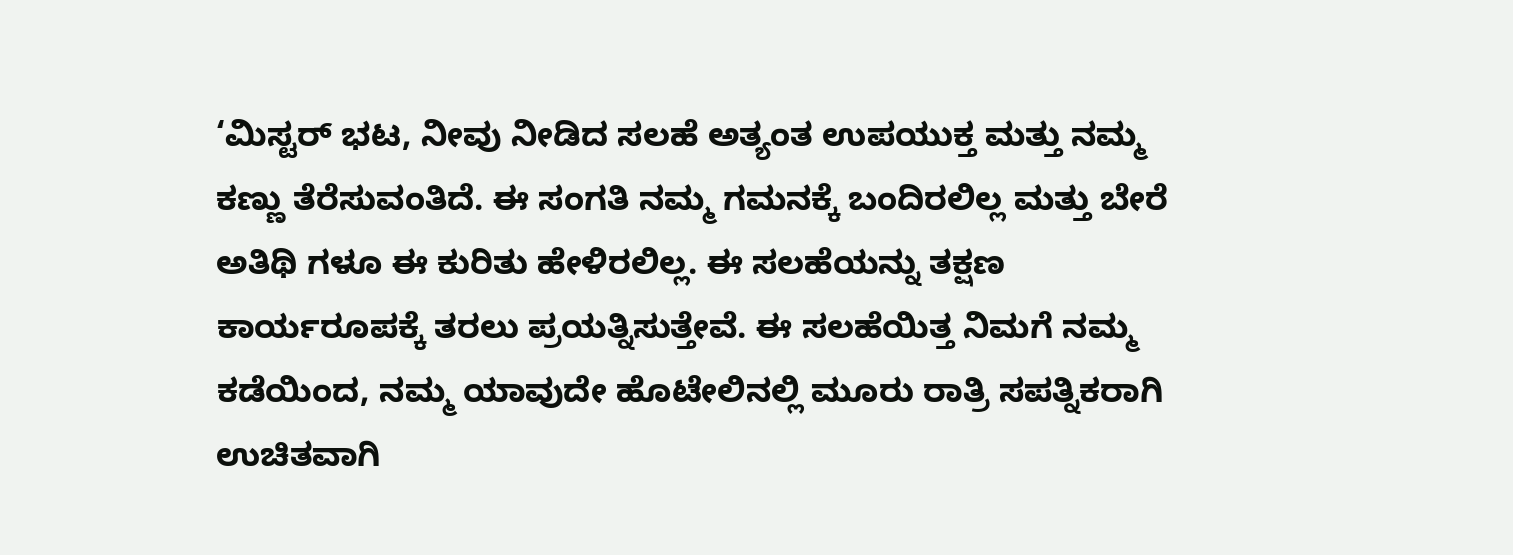‘ಮಿಸ್ಟರ್ ಭಟ, ನೀವು ನೀಡಿದ ಸಲಹೆ ಅತ್ಯಂತ ಉಪಯುಕ್ತ ಮತ್ತು ನಮ್ಮ ಕಣ್ಣು ತೆರೆಸುವಂತಿದೆ. ಈ ಸಂಗತಿ ನಮ್ಮ ಗಮನಕ್ಕೆ ಬಂದಿರಲಿಲ್ಲ ಮತ್ತು ಬೇರೆ ಅತಿಥಿ ಗಳೂ ಈ ಕುರಿತು ಹೇಳಿರಲಿಲ್ಲ. ಈ ಸಲಹೆಯನ್ನು ತಕ್ಷಣ ಕಾರ್ಯರೂಪಕ್ಕೆ ತರಲು ಪ್ರಯತ್ನಿಸುತ್ತೇವೆ. ಈ ಸಲಹೆಯಿತ್ತ ನಿಮಗೆ ನಮ್ಮ ಕಡೆಯಿಂದ, ನಮ್ಮ ಯಾವುದೇ ಹೊಟೇಲಿನಲ್ಲಿ ಮೂರು ರಾತ್ರಿ ಸಪತ್ನಿಕರಾಗಿ ಉಚಿತವಾಗಿ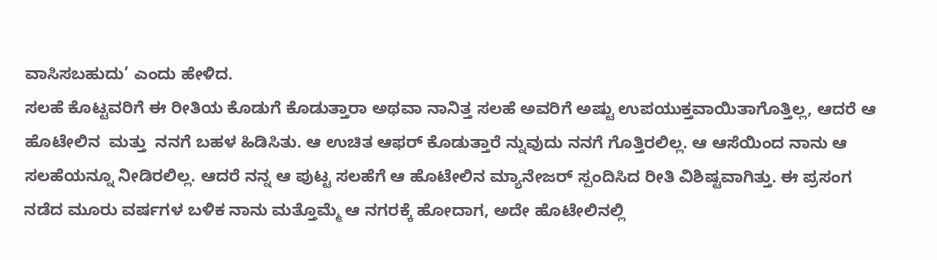ವಾಸಿಸಬಹುದು’ ಎಂದು ಹೇಳಿದ.
ಸಲಹೆ ಕೊಟ್ಟವರಿಗೆ ಈ ರೀತಿಯ ಕೊಡುಗೆ ಕೊಡುತ್ತಾರಾ ಅಥವಾ ನಾನಿತ್ತ ಸಲಹೆ ಅವರಿಗೆ ಅಷ್ಟು ಉಪಯುಕ್ತವಾಯಿತಾಗೊತ್ತಿಲ್ಲ, ಆದರೆ ಆ ಹೊಟೇಲಿನ  ಮತ್ತು  ನನಗೆ ಬಹಳ ಹಿಡಿಸಿತು. ಆ ಉಚಿತ ಆಫರ್ ಕೊಡುತ್ತಾರೆ ನ್ನುವುದು ನನಗೆ ಗೊತ್ತಿರಲಿಲ್ಲ. ಆ ಆಸೆಯಿಂದ ನಾನು ಆ ಸಲಹೆಯನ್ನೂ ನೀಡಿರಲಿಲ್ಲ. ಆದರೆ ನನ್ನ ಆ ಪುಟ್ಟ ಸಲಹೆಗೆ ಆ ಹೊಟೇಲಿನ ಮ್ಯಾನೇಜರ್ ಸ್ಪಂದಿಸಿದ ರೀತಿ ವಿಶಿಷ್ಟವಾಗಿತ್ತು. ಈ ಪ್ರಸಂಗ ನಡೆದ ಮೂರು ವರ್ಷಗಳ ಬಳಿಕ ನಾನು ಮತ್ತೊಮ್ಮೆ ಆ ನಗರಕ್ಕೆ ಹೋದಾಗ, ಅದೇ ಹೊಟೇಲಿನಲ್ಲಿ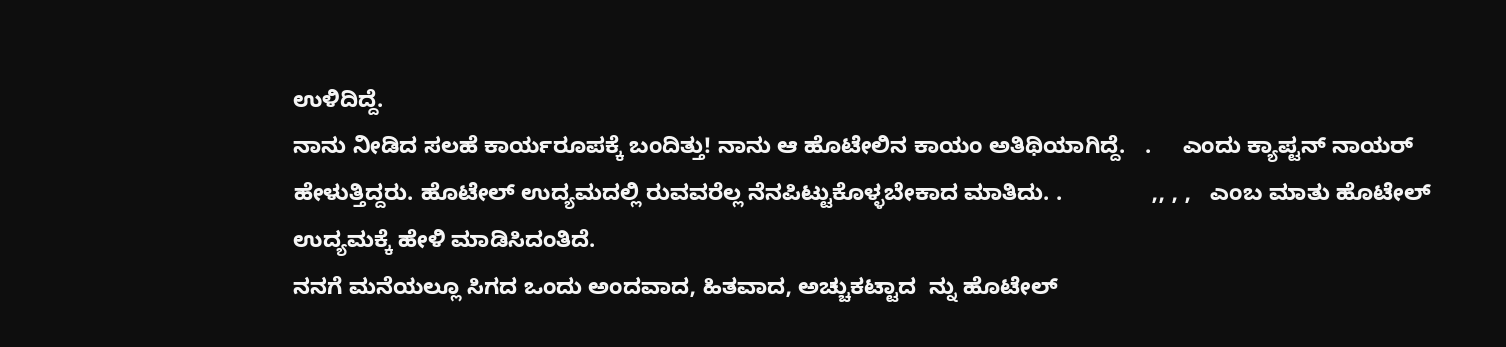ಉಳಿದಿದ್ದೆ.
ನಾನು ನೀಡಿದ ಸಲಹೆ ಕಾರ್ಯರೂಪಕ್ಕೆ ಬಂದಿತ್ತು! ನಾನು ಆ ಹೊಟೇಲಿನ ಕಾಯಂ ಅತಿಥಿಯಾಗಿದ್ದೆ.   .     ಎಂದು ಕ್ಯಾಪ್ಟನ್ ನಾಯರ್ ಹೇಳುತ್ತಿದ್ದರು. ಹೊಟೇಲ್ ಉದ್ಯಮದಲ್ಲಿ ರುವವರೆಲ್ಲ ನೆನಪಿಟ್ಟುಕೊಳ್ಳಬೇಕಾದ ಮಾತಿದು. .              ,, , ,   ಎಂಬ ಮಾತು ಹೊಟೇಲ್ ಉದ್ಯಮಕ್ಕೆ ಹೇಳಿ ಮಾಡಿಸಿದಂತಿದೆ.
ನನಗೆ ಮನೆಯಲ್ಲೂ ಸಿಗದ ಒಂದು ಅಂದವಾದ, ಹಿತವಾದ, ಅಚ್ಚುಕಟ್ಟಾದ  ನ್ನು ಹೊಟೇಲ್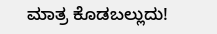ಮಾತ್ರ ಕೊಡಬಲ್ಲುದು!